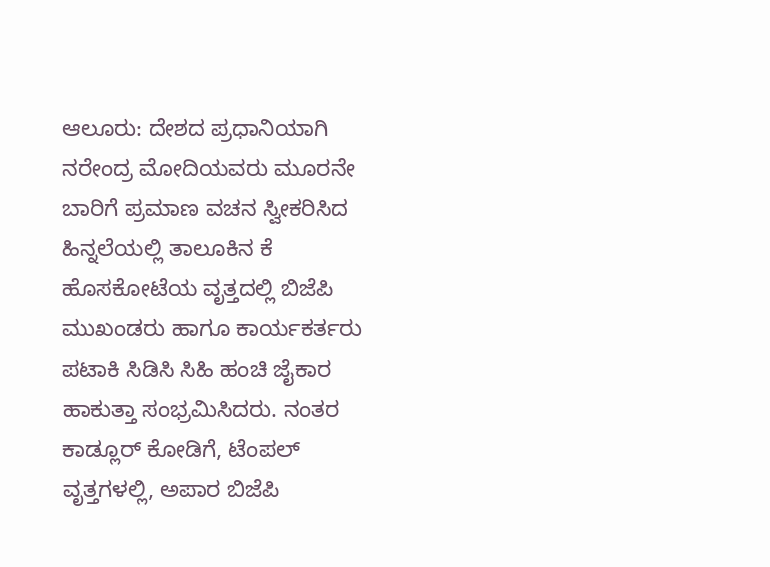ಆಲೂರು: ದೇಶದ ಪ್ರಧಾನಿಯಾಗಿ ನರೇಂದ್ರ ಮೋದಿಯವರು ಮೂರನೇ ಬಾರಿಗೆ ಪ್ರಮಾಣ ವಚನ ಸ್ವೀಕರಿಸಿದ ಹಿನ್ನಲೆಯಲ್ಲಿ ತಾಲೂಕಿನ ಕೆ ಹೊಸಕೋಟೆಯ ವೃತ್ತದಲ್ಲಿ ಬಿಜೆಪಿ ಮುಖಂಡರು ಹಾಗೂ ಕಾರ್ಯಕರ್ತರು ಪಟಾಕಿ ಸಿಡಿಸಿ ಸಿಹಿ ಹಂಚಿ ಜೈಕಾರ ಹಾಕುತ್ತಾ ಸಂಭ್ರಮಿಸಿದರು. ನಂತರ ಕಾಡ್ಲೂರ್ ಕೋಡಿಗೆ, ಟೆಂಪಲ್ ವೃತ್ತಗಳಲ್ಲಿ, ಅಪಾರ ಬಿಜೆಪಿ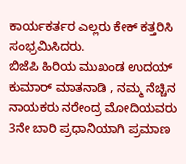ಕಾರ್ಯಕರ್ತರ ಎಲ್ಲರು ಕೇಕ್ ಕತ್ತರಿಸಿ ಸಂಭ್ರಮಿಸಿದರು.
ಬಿಜೆಪಿ ಹಿರಿಯ ಮುಖಂಡ ಉದಯ್ ಕುಮಾರ್ ಮಾತನಾಡಿ , ನಮ್ಮ ನೆಚ್ಚಿನ ನಾಯಕರು ನರೇಂದ್ರ ಮೋದಿಯವರು 3ನೇ ಬಾರಿ ಪ್ರಧಾನಿಯಾಗಿ ಪ್ರಮಾಣ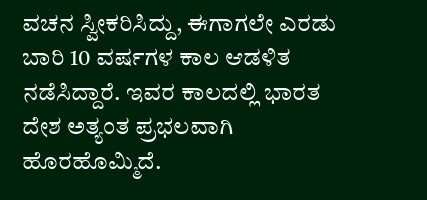ವಚನ ಸ್ವೀಕರಿಸಿದ್ದು, ಈಗಾಗಲೇ ಎರಡು ಬಾರಿ 10 ವರ್ಷಗಳ ಕಾಲ ಆಡಳಿತ ನಡೆಸಿದ್ದಾರೆ. ಇವರ ಕಾಲದಲ್ಲಿ ಭಾರತ ದೇಶ ಅತ್ಯಂತ ಪ್ರಭಲವಾಗಿ ಹೊರಹೊಮ್ಮಿದೆ.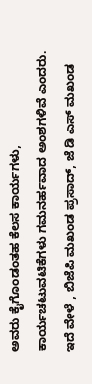ಅವರು ಕೈಗೊಂಡಂತಹ ಕೆಲಸ ಕಾರ್ಯಗಳು, ಕಾರ್ಯಚಟುವಟಿಕೆಗಳು ಗಮನರ್ಹವಾದ ಅಂಶಗಳಿವೆ ಎಂದರು.
ಇದೆ ವೇಳೆ , ಬಿಜೆಪಿ ಮಖಂಡ ಪ್ರಸಾದ್, ಜೆ ಡಿ ಎಸ್ ಮಖಂಡ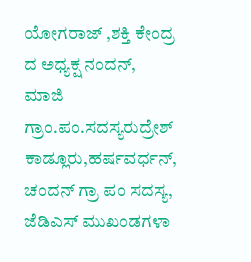ಯೋಗರಾಜ್ ,ಶಕ್ತಿ ಕೇಂದ್ರ ದ ಅಧ್ಯಕ್ಷ ನಂದನ್, ಮಾಜಿ ಗ್ರಾಂ.ಪಂ.ಸದಸ್ಯರುದ್ರೇಶ್ ಕಾಡ್ಲೂರು,ಹರ್ಷವರ್ಧನ್, ಚಂದನ್ ಗ್ರಾ ಪಂ ಸದಸ್ಯ, ಜೆಡಿಎಸ್ ಮುಖಂಡಗಳಾ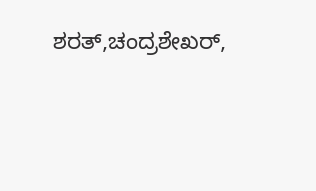ಶರತ್,ಚಂದ್ರಶೇಖರ್,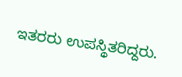ಇತರರು ಉಪಸ್ಥಿತರಿದ್ದರು.